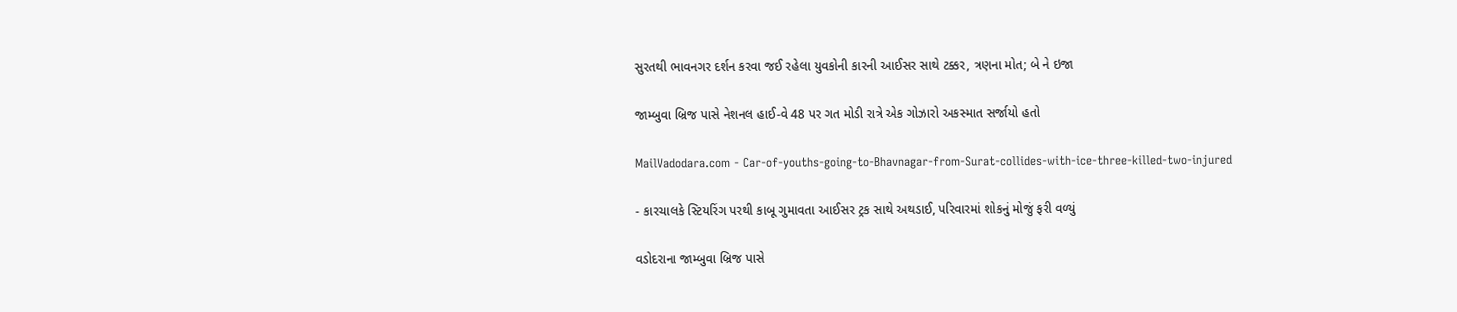સુરતથી ભાવનગર દર્શન કરવા જઈ રહેલા યુવકોની કારની આઈસર સાથે ટક્કર, ત્રણના મોત; બે ને ઇજા

જામ્બુવા બ્રિજ પાસે નેશનલ હાઈ-વે 48 પર ગત મોડી રાત્રે એક ગોઝારો અકસ્માત સર્જાયો હતો

MailVadodara.com - Car-of-youths-going-to-Bhavnagar-from-Surat-collides-with-ice-three-killed-two-injured

- કારચાલકે સ્ટિયરિંગ પરથી કાબૂ ગુમાવતા આઈસર ટ્રક સાથે અથડાઈ, પરિવારમાં શોકનું મોજું ફરી વળ્યું

વડોદરાના જામ્બુવા બ્રિજ પાસે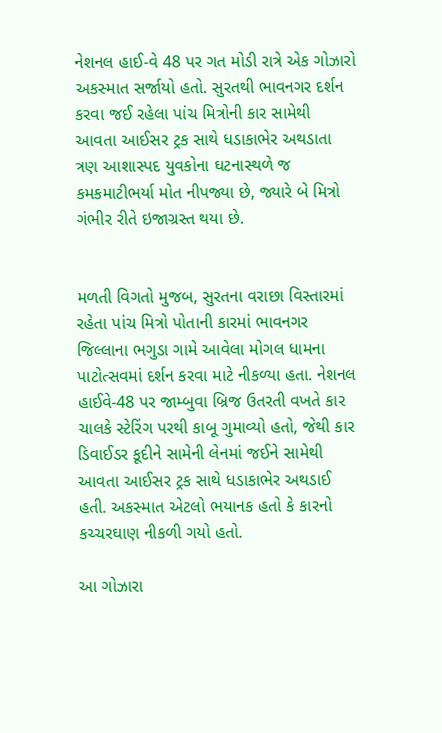નેશનલ હાઈ-વે 48 પર ગત મોડી રાત્રે એક ગોઝારો અકસ્માત સર્જાયો હતો. સુરતથી ભાવનગર દર્શન કરવા જઈ રહેલા પાંચ મિત્રોની કાર સામેથી આવતા આઈસર ટ્રક સાથે ધડાકાભેર અથડાતા ત્રણ આશાસ્પદ યુવકોના ઘટનાસ્થળે જ કમકમાટીભર્યા મોત નીપજ્યા છે, જ્યારે બે મિત્રો ગંભીર રીતે ઇજાગ્રસ્ત થયા છે.


મળતી વિગતો મુજબ, સુરતના વરાછા વિસ્તારમાં રહેતા પાંચ મિત્રો પોતાની કારમાં ભાવનગર જિલ્લાના ભગુડા ગામે આવેલા મોગલ ધામના પાટોત્સવમાં દર્શન કરવા માટે નીકળ્યા હતા. નેશનલ હાઈવે-48 પર જામ્બુવા બ્રિજ ઉતરતી વખતે કાર ચાલકે સ્ટેરિંગ પરથી કાબૂ ગુમાવ્યો હતો, જેથી કાર ડિવાઈડર કૂદીને સામેની લેનમાં જઈને સામેથી આવતા આઈસર ટ્રક સાથે ધડાકાભેર અથડાઈ હતી. અકસ્માત એટલો ભયાનક હતો કે કારનો કચ્ચરઘાણ નીકળી ગયો હતો.

આ ગોઝારા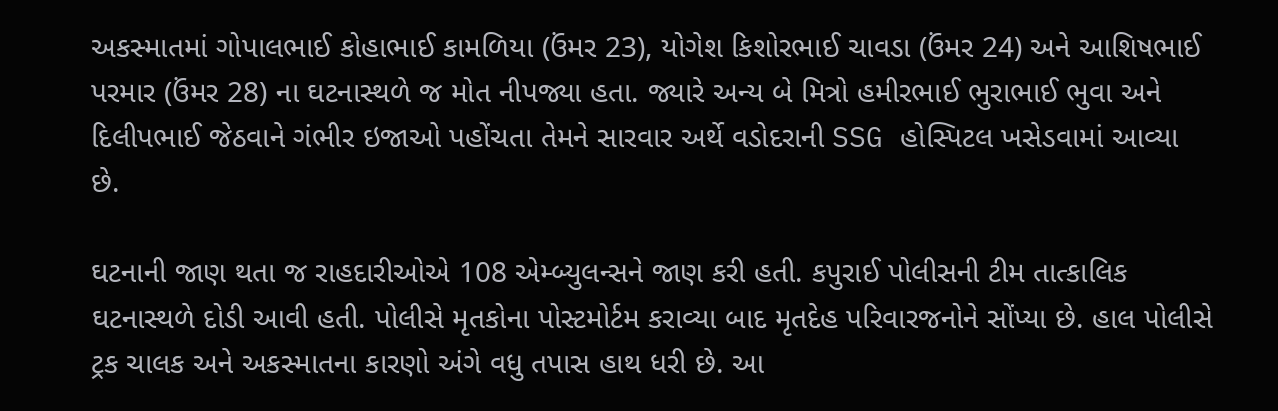અકસ્માતમાં ગોપાલભાઈ કોહાભાઈ કામળિયા (ઉંમર 23), યોગેશ કિશોરભાઈ ચાવડા (ઉંમર 24) અને આશિષભાઈ પરમાર (ઉંમર 28) ના ઘટનાસ્થળે જ મોત નીપજ્યા હતા. જ્યારે અન્ય બે મિત્રો હમીરભાઈ ભુરાભાઈ ભુવા અને દિલીપભાઈ જેઠવાને ગંભીર ઇજાઓ પહોંચતા તેમને સારવાર અર્થે વડોદરાની SSG હોસ્પિટલ ખસેડવામાં આવ્યા છે.

ઘટનાની જાણ થતા જ રાહદારીઓએ 108 એમ્બ્યુલન્સને જાણ કરી હતી. કપુરાઈ પોલીસની ટીમ તાત્કાલિક ઘટનાસ્થળે દોડી આવી હતી. પોલીસે મૃતકોના પોસ્ટમોર્ટમ કરાવ્યા બાદ મૃતદેહ પરિવારજનોને સોંપ્યા છે. હાલ પોલીસે ટ્રક ચાલક અને અકસ્માતના કારણો અંગે વધુ તપાસ હાથ ધરી છે. આ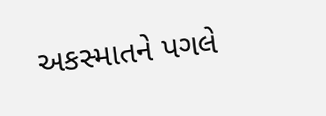અકસ્માતને પગલે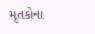મૃતકોના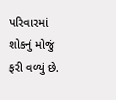પરિવારમાં શોકનું મોજું ફરી વળ્યું છે.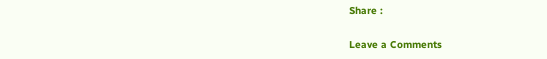Share :

Leave a Comments